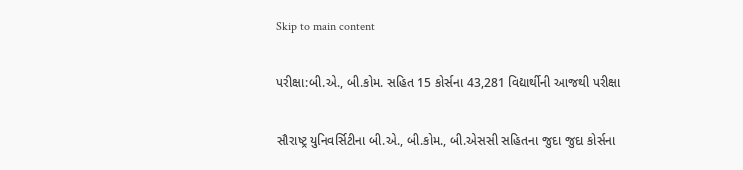Skip to main content

પરીક્ષા:બી.એ., બી.કોમ. સહિત 15 કોર્સના 43,281 વિદ્યાર્થીની આજથી પરીક્ષા

સૌરાષ્ટ્ર યુનિવર્સિટીના બી.એ., બી.કોમ., બી.એસસી સહિતના જુદા જુદા કોર્સના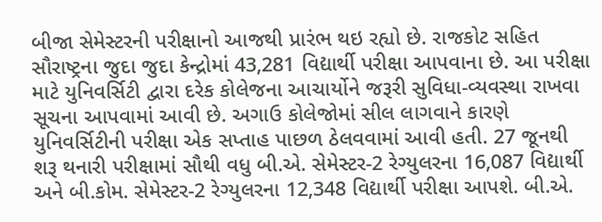બીજા સેમેસ્ટરની પરીક્ષાનો આજથી પ્રારંભ થઇ રહ્યો છે. રાજકોટ સહિત સૌરાષ્ટ્રના જુદા જુદા કેન્દ્રોમાં 43,281 વિદ્યાર્થી પરીક્ષા આપવાના છે. આ પરીક્ષા માટે યુનિવર્સિટી દ્વારા દરેક કોલેજના આચાર્યોને જરૂરી સુવિધા-વ્યવસ્થા રાખવા સૂચના આપવામાં આવી છે. અગાઉ કોલેજોમાં સીલ લાગવાને કારણે યુનિવર્સિટીની પરીક્ષા એક સપ્તાહ પાછળ ઠેલવવામાં આવી હતી. 27 જૂનથી શરૂ થનારી પરીક્ષામાં સૌથી વધુ બી.એ. સેમેસ્ટર-2 રેગ્યુલરના 16,087 વિદ્યાર્થી અને બી.કોમ. સેમેસ્ટર-2 રેગ્યુલરના 12,348 વિદ્યાર્થી પરીક્ષા આપશે. બી.એ.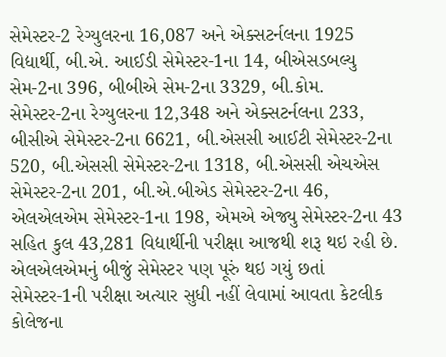સેમેસ્ટર-2 રેગ્યુલરના 16,087 અને એક્સટર્નલના 1925 વિદ્યાર્થી, બી.એ. આઈડી સેમેસ્ટર-1ના 14, બીએસડબલ્યુ સેમ-2ના 396, બીબીએ સેમ-2ના 3329, બી.કોમ. સેમેસ્ટર-2ના રેગ્યુલરના 12,348 અને એક્સટર્નલના 233, બીસીએ સેમેસ્ટર-2ના 6621, બી.એસસી આઈટી સેમેસ્ટર-2ના 520, બી.એસસી સેમેસ્ટર-2ના 1318, બી.એસસી એચએસ સેમેસ્ટર-2ના 201, બી.એ.બીએડ સેમેસ્ટર-2ના 46, એલએલએમ સેમેસ્ટર-1ના 198, એમએ એજ્યુ સેમેસ્ટર-2ના 43 સહિત કુલ 43,281 વિદ્યાર્થીની પરીક્ષા આજથી શરૂ થઇ રહી છે. એલએલએમનું બીજું સેમેસ્ટર પણ પૂરું થઇ ગયું છતાં સેમેસ્ટર-1ની પરીક્ષા અત્યાર સુધી નહીં લેવામાં આવતા કેટલીક કોલેજના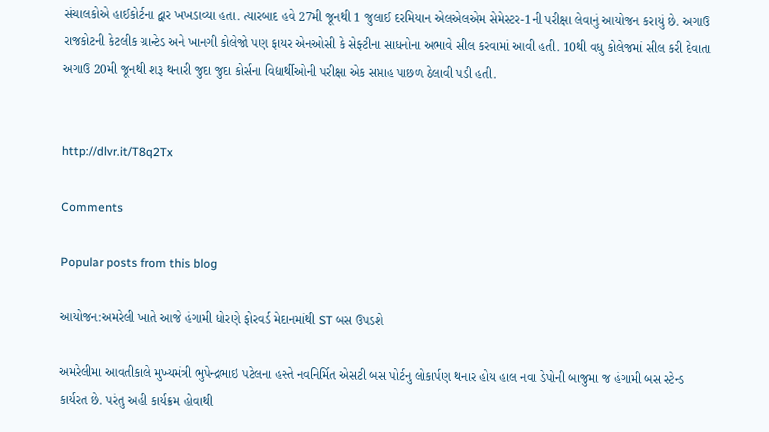સંચાલકોએ હાઈકોર્ટના દ્વાર ખખડાવ્યા હતા. ત્યારબાદ હવે 27મી જૂનથી 1 જુલાઈ દરમિયાન એલએલએમ સેમેસ્ટર-1ની પરીક્ષા લેવાનું આયોજન કરાયું છે. અગાઉ રાજકોટની કેટલીક ગ્રાન્ટેડ અને ખાનગી કોલેજો પણ ફાયર એનઓસી કે સેફ્ટીના સાધનોના અભાવે સીલ કરવામાં આવી હતી. 10થી વધુ કોલેજમાં સીલ કરી દેવાતા અગાઉ 20મી જૂનથી શરૂ થનારી જુદા જુદા કોર્સના વિદ્યાર્થીઓની પરીક્ષા એક સપ્તાહ પાછળ ઠેલાવી પડી હતી.


http://dlvr.it/T8q2Tx

Comments

Popular posts from this blog

આયોજન:અમરેલી ખાતે આજે હંગામી ધોરણે ફોરવર્ડ મેદાનમાંથી ST બસ ઉપડશે

અમરેલીમા આવતીકાલે મુખ્યમંત્રી ભુપેન્દ્રભાઇ પટેલના હસ્તે નવનિર્મિત એસટી બસ પોર્ટનુ લોકાર્પણ થનાર હોય હાલ નવા ડેપોની બાજુમા જ હંગામી બસ સ્ટેન્ડ કાર્યરત છે. પરંતુ અહી કાર્યક્રમ હોવાથી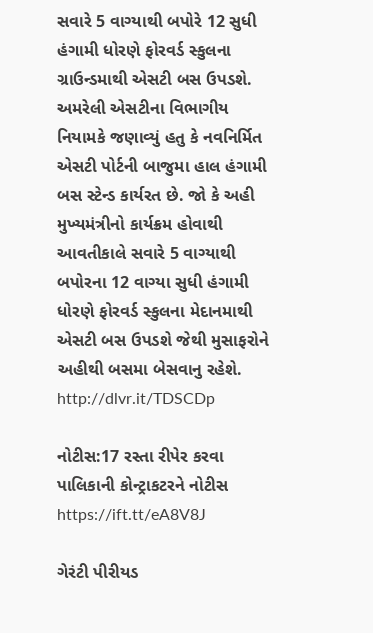સવારે 5 વાગ્યાથી બપોરે 12 સુધી હંગામી ધોરણે ફોરવર્ડ સ્કુલના ગ્રાઉન્ડમાથી એસટી બસ ઉપડશે. અમરેલી એસટીના વિભાગીય નિયામકે જણાવ્યું હતુ કે નવનિર્મિત એસટી પોર્ટની બાજુમા હાલ હંગામી બસ સ્ટેન્ડ કાર્યરત છે. જો કે અહી મુખ્યમંત્રીનો કાર્યક્રમ હોવાથી આવતીકાલે સવારે 5 વાગ્યાથી બપોરના 12 વાગ્યા સુધી હંગામી ધોરણે ફોરવર્ડ સ્કુલના મેદાનમાથી એસટી બસ ઉપડશે જેથી મુસાફરોને અહીથી બસમા બેસવાનુ રહેશે. http://dlvr.it/TDSCDp

નોટીસ:17 રસ્તા રીપેર કરવા પાલિકાની કોન્ટ્રાકટરને નોટીસ https://ift.tt/eA8V8J

ગેરંટી પીરીયડ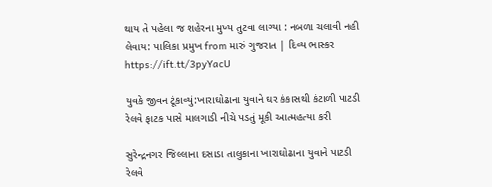થાય તે પહેલા જ શહેરના મુખ્ય તુટવા લાગ્યા : નબળા ચલાવી નહી લેવાય: પાલિકા પ્રમુખ from મારું ગુજરાત | દિવ્ય ભાસ્કર https://ift.tt/3pyYacU

યુવકે જીવન ટૂંકાવ્યું:ખારાઘોઢાના યુવાને ઘર કંકાસથી કંટાળી પાટડી રેલવે ફાટક પાસે માલગાડી નીચે પડતું મૂકી આત્મહત્યા કરી

સુરેન્દ્રનગર જિલ્લાના દસાડા તાલુકાના ખારાઘોઢાના યુવાને પાટડી રેલવે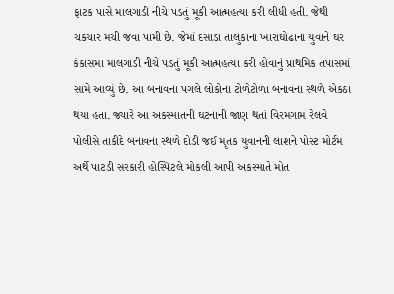ફાટક પાસે માલગાડી નીચે પડતું મૂકી આત્મહત્યા કરી લીધી હતી. જેથી ચકચાર મચી જવા પામી છે. જેમાં દસાડા તાલુકાના ખારાઘોઢાના યુવાને ઘર કંકાસમા માલગાડી નીચે પડતું મૂકી આત્મહત્યા કરી હોવાનું પ્રાથમિક તપાસમાં સામે આવ્યું છે. આ બનાવના પગલે લોકોના ટોળેટોળા બનાવના સ્થળે એકઠા થયા હતા. જ્યારે આ અકસ્માતની ઘટનાની જાણ થતાં વિરમગામ રેલવે પોલીસે તાકીદે બનાવના સ્થળે દોડી જઈ મૃતક યુવાનની લાશને પોસ્ટ મોર્ટમ અર્થે પાટડી સરકારી હોસ્પિટલે મોકલી આપી અકસ્માતે મોત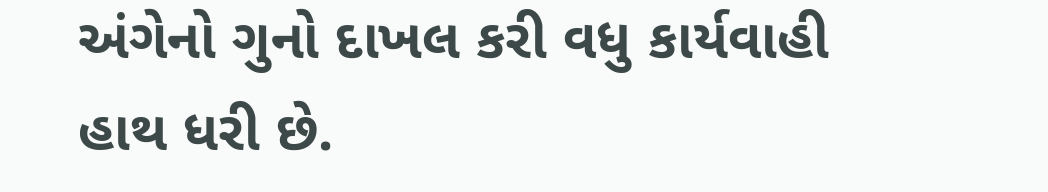અંગેનો ગુનો દાખલ કરી વધુ કાર્યવાહી હાથ ધરી છે.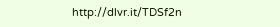http://dlvr.it/TDSf2n